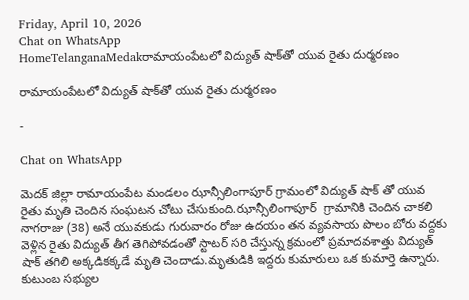Friday, April 10, 2026
Chat on WhatsApp
HomeTelanganaMedakరామాయంపేటలో విద్యుత్ షాక్‌తో యువ రైతు దుర్మరణం

రామాయంపేటలో విద్యుత్ షాక్‌తో యువ రైతు దుర్మరణం

-

Chat on WhatsApp

మెదక్ జిల్లా రామాయంపేట మండలం ఝాన్సీలింగాపూర్ గ్రామంలో విద్యుత్ షాక్ తో యువ రైతు మృతి చెందిన సంఘటన చోటు చేసుకుంది.ఝాన్సీలింగాపూర్  గ్రామానికి చెందిన చాకలి నాగరాజు (38) అనే యువకుడు గురువారం రోజు ఉదయం తన వ్యవసాయ పొలం బోరు వద్దకు వెళ్లిన రైతు విద్యుత్ తీగ తెగిపోవడంతో స్టాటర్ సరి చేస్తున్న క్రమంలో ప్రమాదవశాత్తు విద్యుత్ షాక్ తగిలి అక్కడికక్కడే మృతి చెందాడు.మృతుడికి ఇద్దరు కుమారులు ఒక కుమార్తె ఉన్నారు. కుటుంబ సభ్యుల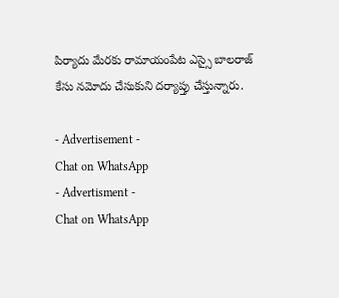పిర్యాదు మేరకు రామాయంపేట ఎస్సై బాలరాజ్ కేసు నమోదు చేసుకుని దర్యాప్తు చేస్తున్నారు.

- Advertisement -
Chat on WhatsApp
- Advertisment -
Chat on WhatsApp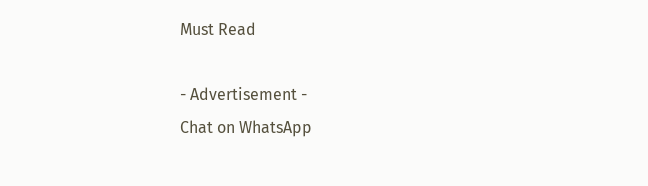Must Read

- Advertisement -
Chat on WhatsApp